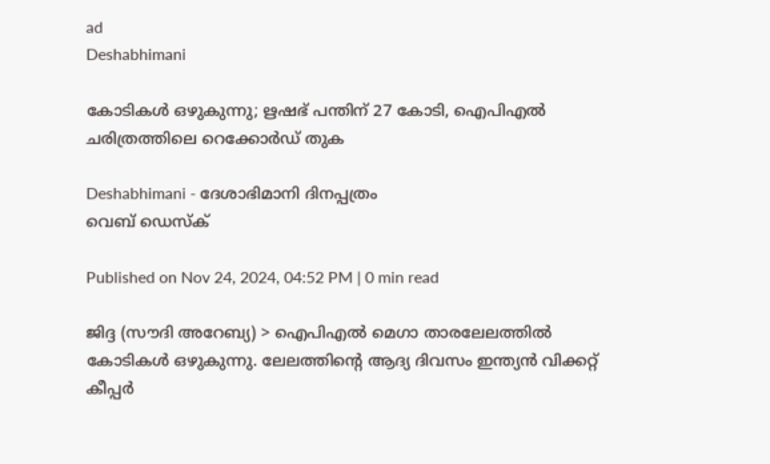ad
Deshabhimani

കോടികൾ ഒഴുകുന്നു; ഋഷഭ്‌ പന്തിന്‌ 27 കോടി, ഐപിഎൽ ചരിത്രത്തിലെ റെക്കോർഡ്‌ തുക

Deshabhimani - ദേശാഭിമാനി ദിനപ്പത്രം
വെബ് ഡെസ്ക്

Published on Nov 24, 2024, 04:52 PM | 0 min read

ജിദ്ദ (സൗദി അറേബ്യ) > ഐപിഎൽ മെഗാ താരലേലത്തിൽ കോടികൾ ഒഴുകുന്നു. ലേലത്തിന്റെ ആദ്യ ദിവസം ഇന്ത്യൻ വിക്കറ്റ്‌ കീപ്പർ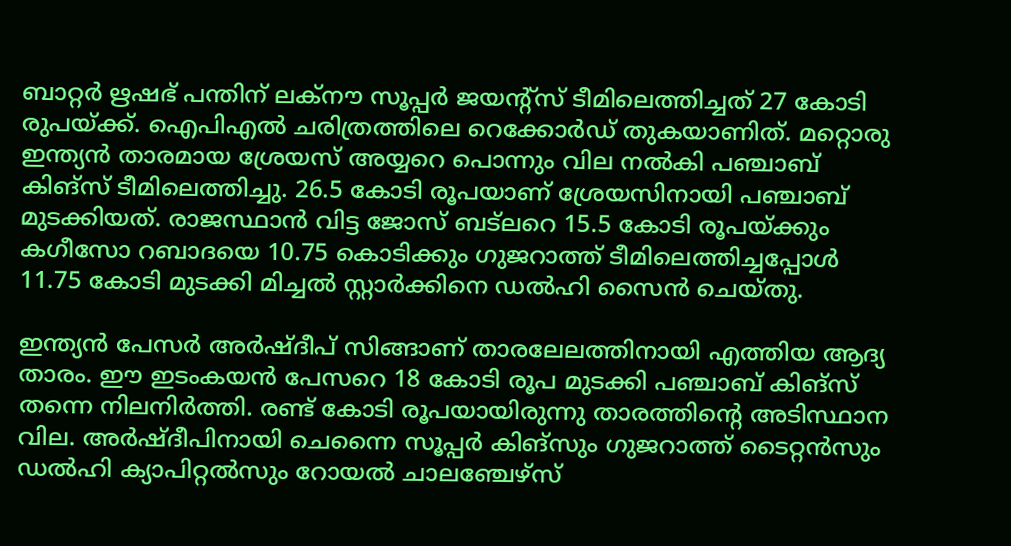ബാറ്റർ ഋഷഭ്‌ പന്തിന്‌ ലക്‌നൗ സൂപ്പർ ജയന്റ്‌സ്‌ ടീമിലെത്തിച്ചത്‌ 27 കോടി രുപയ്‌ക്ക്‌. ഐപിഎൽ ചരിത്രത്തിലെ റെക്കോർഡ്‌ തുകയാണിത്. മറ്റൊരു ഇന്ത്യൻ താരമായ ശ്രേയസ്‌ അയ്യറെ പൊന്നും വില നൽകി പഞ്ചാബ്‌ കിങ്‌സ്‌ ടീമിലെത്തിച്ചു. 26.5 കോടി രൂപയാണ്‌ ശ്രേയസിനായി പഞ്ചാബ്‌ മുടക്കിയത്‌. രാജസ്ഥാൻ വിട്ട ജോസ്‌ ബട്‌ലറെ 15.5 കോടി രൂപയ്‌ക്കും കഗീസോ റബാദയെ 10.75 കൊടിക്കും ഗുജറാത്ത്‌ ടീമിലെത്തിച്ചപ്പോൾ 11.75 കോടി മുടക്കി മിച്ചൽ സ്റ്റാർക്കിനെ ഡൽഹി സൈൻ ചെയ്തു.

ഇന്ത്യൻ പേസർ അർഷ്‌ദീപ്‌ സിങ്ങാണ്‌ താരലേലത്തിനായി എത്തിയ ആദ്യ താരം. ഈ ഇടംകയൻ പേസറെ 18 കോടി രൂപ മുടക്കി പഞ്ചാബ്‌ കിങ്‌സ്‌ തന്നെ നിലനിർത്തി. രണ്ട്‌ കോടി രൂപയായിരുന്നു താരത്തിന്റെ അടിസ്ഥാന വില. അർഷ്ദീപിനായി ചെന്നൈ സൂപ്പർ കിങ്സും ഗുജറാത്ത് ടൈറ്റൻസും ഡൽഹി ക്യാപിറ്റൽസും റോയൽ ചാലഞ്ചേഴ്സ്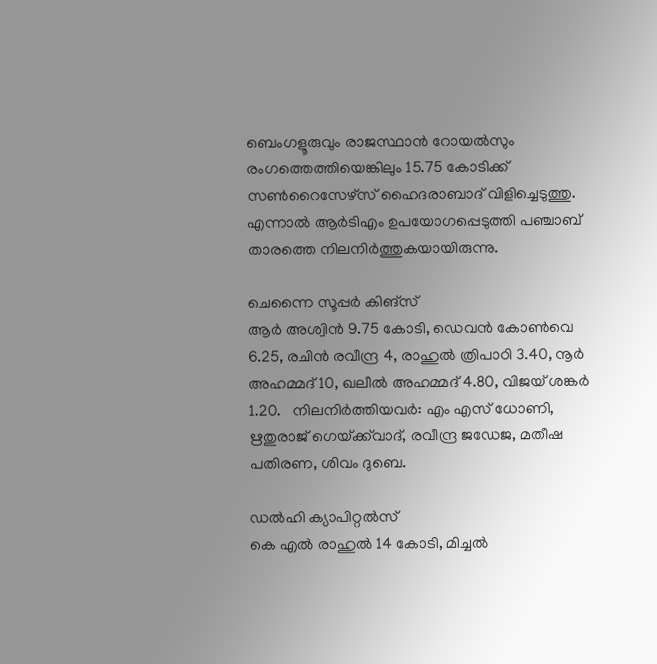ബെംഗളൂരുവും രാജസ്ഥാൻ റോയൽസും രംഗത്തെത്തിയെങ്കിലും 15.75 കോടിക്ക് സൺറൈസേഴ്സ് ഹൈദരാബാദ് വിളിച്ചെടുത്തു. എന്നാൽ ആർടിഎം ഉപയോഗപ്പെടുത്തി പഞ്ചാബ്‌ താരത്തെ നിലനിർത്തുകയായിരുന്നു.

ചെന്നൈ സൂപ്പർ കിങ്സ്‌
ആർ അശ്വിൻ 9.75 കോടി, ഡെവൻ കോൺവെ 6.25, രചിൻ രവീന്ദ്ര 4, രാഹുൽ ത്രിപാഠി 3.40, നൂർ അഹമ്മദ് 10, ഖലീൽ അഹമ്മദ് 4.80, വിജയ് ശങ്കർ 1.20.   നിലനിർത്തിയവർ: എം എസ്‌ ധോണി, ഋതുരാജ്‌ ഗെയ്‌ക്ക്‌വാദ്‌, രവീന്ദ്ര ജഡേജ, മതീഷ പതിരണ, ശിവം ദുബെ.

ഡൽഹി ക്യാപിറ്റൽസ്‌
കെ എൽ രാഹുൽ 14 കോടി, മിച്ചൽ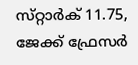സ്‌റ്റാർക് 11.75, ജേക്ക്‌ ഫ്രേസർ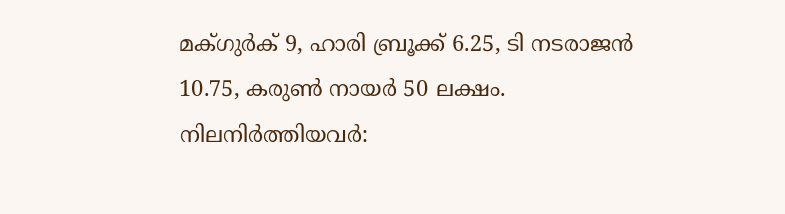മക്‌ഗുർക്‌ 9, ഹാരി ബ്രൂക്ക്‌ 6.25, ടി നടരാജൻ 10.75, കരുൺ നായർ 50 ലക്ഷം.
നിലനിർത്തിയവർ: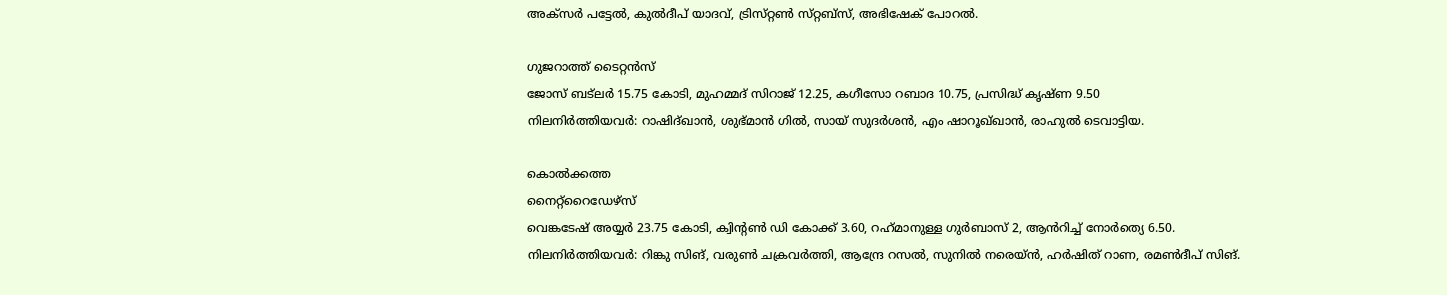അക്‌സർ പട്ടേൽ, കുൽദീപ്‌ യാദവ്‌, ട്രിസ്‌റ്റൺ സ്‌റ്റബ്‌സ്‌, അഭിഷേക്‌ പോറൽ.

ഗുജറാത്ത്‌ ടൈറ്റൻസ്‌
ജോസ്‌ ബട്‌ലർ 15.75 കോടി, മുഹമ്മദ്‌ സിറാജ്‌ 12.25, കഗീസോ റബാദ 10.75, പ്രസിദ്ധ് കൃഷ്ണ 9.50
നിലനിർത്തിയവർ: റാഷിദ്‌ഖാൻ, ശുഭ്‌മാൻ ഗിൽ, സായ്‌ സുദർശൻ, എം ഷാറൂഖ്‌ഖാൻ, രാഹുൽ ടെവാട്ടിയ.

കൊൽക്കത്ത
നൈറ്റ്‌റൈഡേഴ്‌സ്‌
വെങ്കടേഷ്‌ അയ്യർ 23.75 കോടി, ക്വിന്റൺ ഡി കോക്ക്‌ 3.60, റഹ്‌മാനുള്ള ഗുർബാസ്‌ 2, ആൻറിച്ച്‌ നോർത്യെ 6.50.
നിലനിർത്തിയവർ: റിങ്കു സിങ്, വരുൺ ചക്രവർത്തി, ആന്ദ്രേ റസൽ, സുനിൽ നരെയ്‌ൻ, ഹർഷിത്‌ റാണ, രമൺദീപ്‌ സിങ്.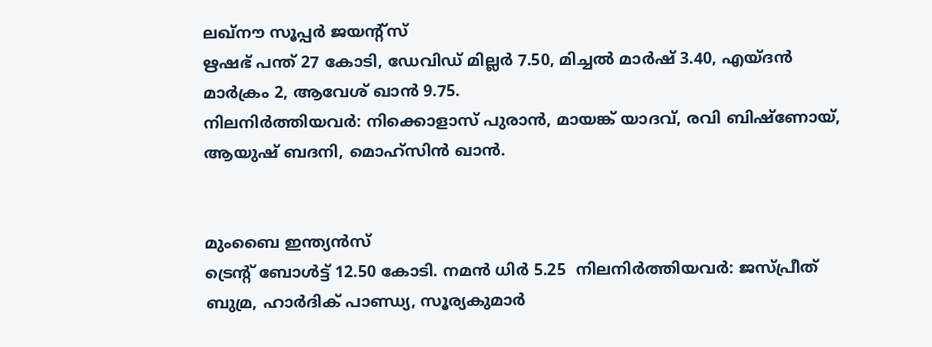ലഖ്‌നൗ സൂപ്പർ ജയന്റ്‌സ്‌
ഋഷഭ്‌ പന്ത്‌ 27 കോടി, ഡേവിഡ്‌ മില്ലർ 7.50, മിച്ചൽ മാർഷ്‌ 3.40, എയ്‌ദൻ മാർക്രം 2, ആവേശ് ഖാൻ 9.75.
നിലനിർത്തിയവർ: നിക്കൊളാസ്‌ പുരാൻ, മായങ്ക്‌ യാദവ്‌, രവി ബിഷ്‌ണോയ്‌, ആയുഷ്‌ ബദനി, മൊഹ്‌സിൻ ഖാൻ.


മുംബൈ ഇന്ത്യൻസ്‌
ട്രെന്റ് ബോൾട്ട് 12.50 കോടി. നമൻ ധിർ 5.25  നിലനിർത്തിയവർ: ജസ്‌പ്രീത്‌ ബുമ്ര, ഹാർദിക്‌ പാണ്ഡ്യ, സൂര്യകുമാർ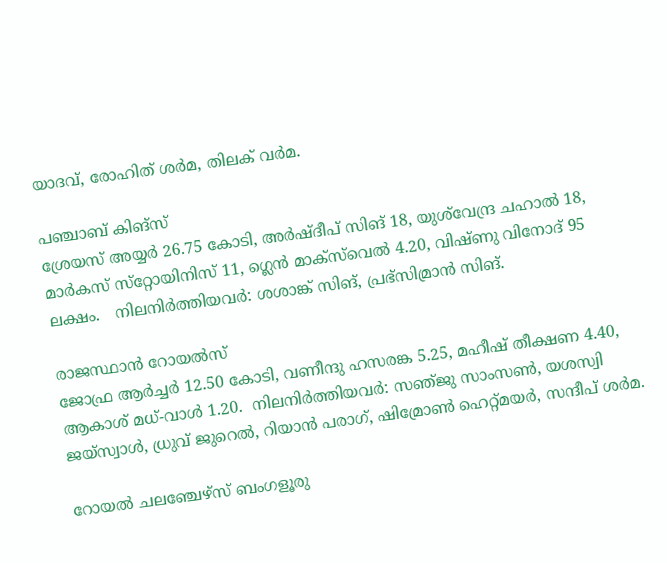യാദവ്‌, രോഹിത്‌ ശർമ, തിലക്‌ വർമ.

പഞ്ചാബ്‌ കിങ്സ്‌
ശ്രേയസ്‌ അയ്യർ 26.75 കോടി, അർഷ്‌ദീപ്‌ സിങ് 18, യുശ്‌വേന്ദ്ര ചഹാൽ 18, മാർകസ്‌ സ്‌റ്റോയിനിസ്‌ 11, ഗ്ലെൻ മാക്‌സ്‌വെൽ 4.20, വിഷ്ണു വിനോദ് 95 ലക്ഷം.   നിലനിർത്തിയവർ: ശശാങ്ക്‌ സിങ്, പ്രഭ്‌സിമ്രാൻ സിങ്.

രാജസ്ഥാൻ റോയൽസ്‌
ജോഫ്ര ആർച്ചർ 12.50 കോടി, വണീന്ദു ഹസരങ്ക 5.25, മഹീഷ് തീക്ഷണ 4.40, ആകാശ് മധ്-വാൾ 1.20.  നിലനിർത്തിയവർ: സഞ്‌ജു സാംസൺ, യശസ്വി ജയ്‌സ്വാൾ, ധ്രുവ്‌ ജുറെൽ, റിയാൻ പരാഗ്‌, ഷിമ്രോൺ ഹെറ്റ്‌മയർ, സന്ദീപ്‌ ശർമ.

റോയൽ ചലഞ്ചേഴ്‌സ്‌ ബംഗളൂരു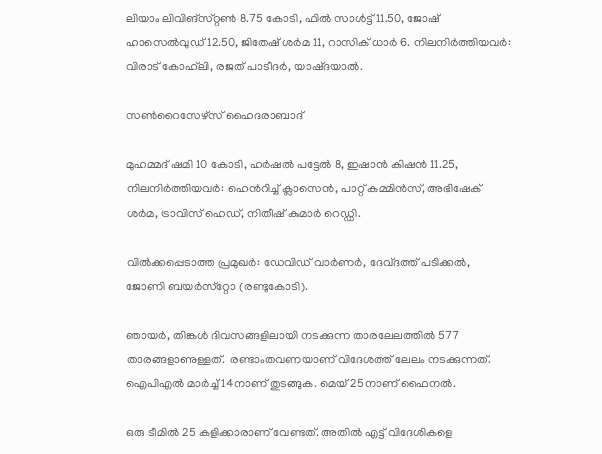ലിയാം ലിവിങ്സ്‌റ്റൺ 8.75 കോടി, ഫിൽ സാൾട്ട്‌ 11.50, ജോഷ് ഹാസെൽവുഡ് 12.50, ജിതേഷ് ശർമ 11, റാസിക് ധാർ 6. നിലനിർത്തിയവർ: വിരാട്‌ കോഹ്‌ലി, രജത്‌ പാടീദർ, യാഷ്‌ദയാൽ.

സൺറൈസേഴ്‌സ്‌ ഹൈദരാബാദ്‌

മുഹമ്മദ്‌ ഷമി 10 കോടി, ഹർഷൽ പട്ടേൽ 8, ഇഷാൻ കിഷൻ 11.25, നിലനിർത്തിയവർ: ഹെൻറിച്ച്‌ ക്ലാസെൻ, പാറ്റ്‌ കമ്മിൻസ്‌, അഭിഷേക്‌ ശർമ, ട്രാവിസ്‌ ഹെഡ്‌, നിതീഷ്‌ കുമാർ റെഡ്ഡി.

വിൽക്കപ്പെടാത്ത പ്രമുഖർ: ഡേവിഡ്‌ വാർണർ, ദേവ്‌ദത്ത്‌ പടിക്കൽ, ജോണി ബയർസ്‌റ്റോ (രണ്ടുകോടി).

ഞായർ, തിങ്കൾ ദിവസങ്ങളിലായി നടക്കുന്ന താരലേലത്തിൽ 577 താരങ്ങളാണുള്ളത്‌.  രണ്ടാംതവണയാണ്‌ വിദേശത്ത്‌ ലേലം നടക്കുന്നത്‌. ഐപിഎൽ മാർച്ച്‌ 14നാണ്‌ തുടങ്ങുക. മെയ്‌ 25നാണ്‌ ഫൈനൽ.

ഒരു ടീമിൽ 25 കളിക്കാരാണ്‌ വേണ്ടത്‌. അതിൽ എട്ട്‌ വിദേശികളെ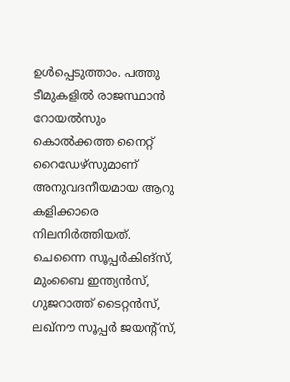ഉൾപ്പെടുത്താം. പത്തു ടീമുകളിൽ രാജസ്ഥാൻ റോയൽസും കൊൽക്കത്ത നൈറ്റ്‌ റൈഡേഴ്‌സുമാണ്‌ അനുവദനീയമായ ആറു കളിക്കാരെ നിലനിർത്തിയത്‌. ചെന്നൈ സൂപ്പർകിങ്സ്‌, മുംബൈ ഇന്ത്യൻസ്‌, ഗുജറാത്ത്‌ ടൈറ്റൻസ്‌, ലഖ്‌നൗ സൂപ്പർ ജയന്റ്‌സ്‌,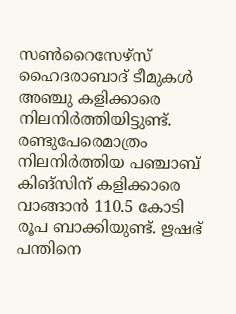സൺറൈസേഴ്‌സ്‌ ഹൈദരാബാദ്‌ ടീമുകൾ അഞ്ചു കളിക്കാരെ നിലനിർത്തിയിട്ടുണ്ട്‌. രണ്ടുപേരെമാത്രം നിലനിർത്തിയ പഞ്ചാബ്‌ കിങ്‌സിന്‌ കളിക്കാരെ വാങ്ങാൻ 110.5 കോടി രൂപ ബാക്കിയുണ്ട്‌. ഋഷഭ്‌ പന്തിനെ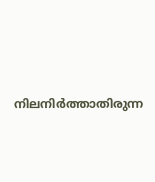നിലനിർത്താതിരുന്ന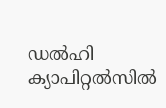ഡൽഹി ക്യാപിറ്റൽസിൽ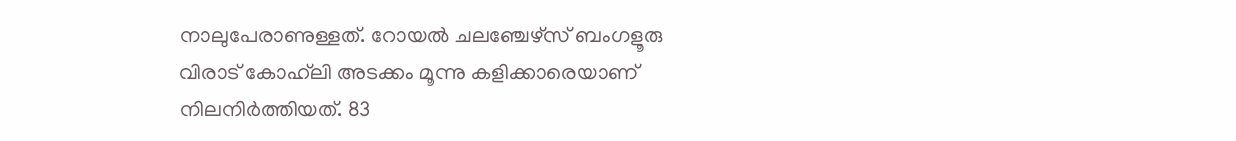നാലുപേരാണുള്ളത്‌. റോയൽ ചലഞ്ചേഴ്‌സ്‌ ബംഗളൂരു വിരാട്‌ കോഹ്‌ലി അടക്കം മൂന്നു കളിക്കാരെയാണ്‌ നിലനിർത്തിയത്‌. 83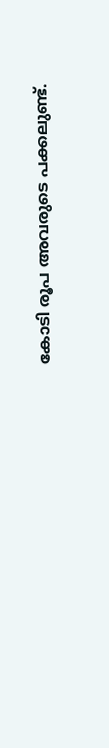കോടി രൂപ അവരുടെ പക്കലുണ്ട്‌.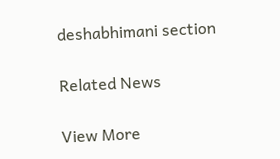deshabhimani section

Related News

View More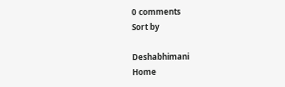0 comments
Sort by

Deshabhimani
Home